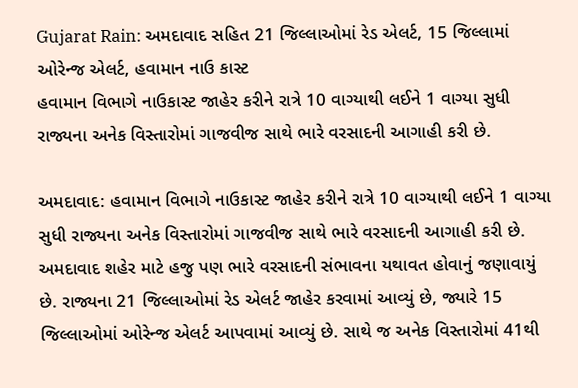Gujarat Rain: અમદાવાદ સહિત 21 જિલ્લાઓમાં રેડ એલર્ટ, 15 જિલ્લામાં ઓરેન્જ એલર્ટ, હવામાન નાઉ કાસ્ટ
હવામાન વિભાગે નાઉકાસ્ટ જાહેર કરીને રાત્રે 10 વાગ્યાથી લઈને 1 વાગ્યા સુધી રાજ્યના અનેક વિસ્તારોમાં ગાજવીજ સાથે ભારે વરસાદની આગાહી કરી છે.

અમદાવાદ: હવામાન વિભાગે નાઉકાસ્ટ જાહેર કરીને રાત્રે 10 વાગ્યાથી લઈને 1 વાગ્યા સુધી રાજ્યના અનેક વિસ્તારોમાં ગાજવીજ સાથે ભારે વરસાદની આગાહી કરી છે. અમદાવાદ શહેર માટે હજુ પણ ભારે વરસાદની સંભાવના યથાવત હોવાનું જણાવાયું છે. રાજ્યના 21 જિલ્લાઓમાં રેડ એલર્ટ જાહેર કરવામાં આવ્યું છે, જ્યારે 15 જિલ્લાઓમાં ઓરેન્જ એલર્ટ આપવામાં આવ્યું છે. સાથે જ અનેક વિસ્તારોમાં 41થી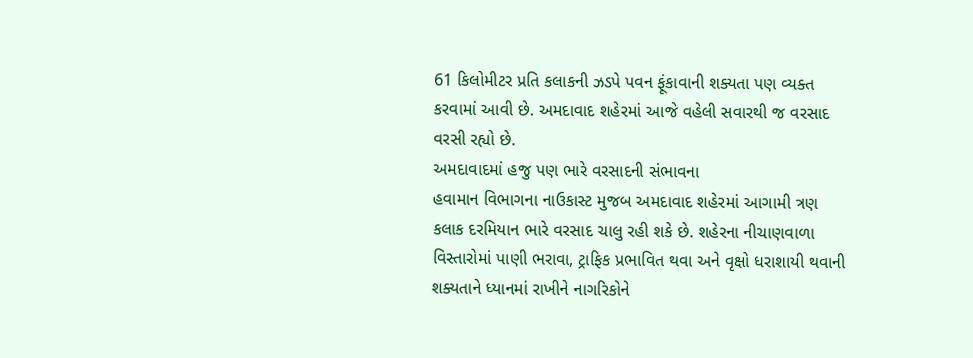61 કિલોમીટર પ્રતિ કલાકની ઝડપે પવન ફૂંકાવાની શક્યતા પણ વ્યક્ત કરવામાં આવી છે. અમદાવાદ શહેરમાં આજે વહેલી સવારથી જ વરસાદ વરસી રહ્યો છે.
અમદાવાદમાં હજુ પણ ભારે વરસાદની સંભાવના
હવામાન વિભાગના નાઉકાસ્ટ મુજબ અમદાવાદ શહેરમાં આગામી ત્રણ કલાક દરમિયાન ભારે વરસાદ ચાલુ રહી શકે છે. શહેરના નીચાણવાળા વિસ્તારોમાં પાણી ભરાવા, ટ્રાફિક પ્રભાવિત થવા અને વૃક્ષો ધરાશાયી થવાની શક્યતાને ધ્યાનમાં રાખીને નાગરિકોને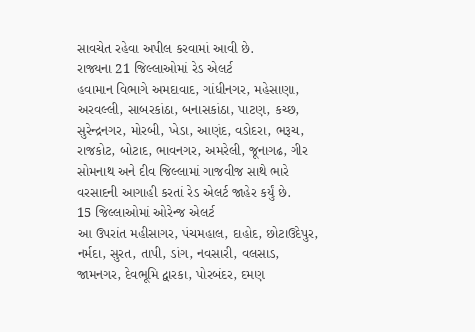સાવચેત રહેવા અપીલ કરવામાં આવી છે.
રાજ્યના 21 જિલ્લાઓમાં રેડ એલર્ટ
હવામાન વિભાગે અમદાવાદ, ગાંધીનગર, મહેસાણા, અરવલ્લી, સાબરકાંઠા, બનાસકાંઠા, પાટણ, કચ્છ, સુરેન્દ્રનગર, મોરબી, ખેડા, આણંદ, વડોદરા, ભરૂચ, રાજકોટ, બોટાદ, ભાવનગર, અમરેલી, જૂનાગઢ, ગીર સોમનાથ અને દીવ જિલ્લામાં ગાજવીજ સાથે ભારે વરસાદની આગાહી કરતાં રેડ એલર્ટ જાહેર કર્યું છે.
15 જિલ્લાઓમાં ઓરેન્જ એલર્ટ
આ ઉપરાંત મહીસાગર, પંચમહાલ, દાહોદ, છોટાઉદેપુર, નર્મદા, સુરત, તાપી, ડાંગ, નવસારી, વલસાડ, જામનગર, દેવભૂમિ દ્વારકા, પોરબંદર, દમણ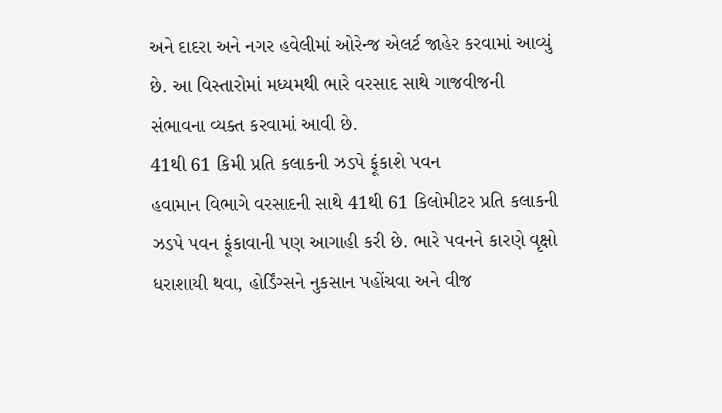અને દાદરા અને નગર હવેલીમાં ઓરેન્જ એલર્ટ જાહેર કરવામાં આવ્યું છે. આ વિસ્તારોમાં મધ્યમથી ભારે વરસાદ સાથે ગાજવીજની સંભાવના વ્યક્ત કરવામાં આવી છે.
41થી 61 કિમી પ્રતિ કલાકની ઝડપે ફૂંકાશે પવન
હવામાન વિભાગે વરસાદની સાથે 41થી 61 કિલોમીટર પ્રતિ કલાકની ઝડપે પવન ફૂંકાવાની પણ આગાહી કરી છે. ભારે પવનને કારણે વૃક્ષો ધરાશાયી થવા, હોર્ડિંગ્સને નુકસાન પહોંચવા અને વીજ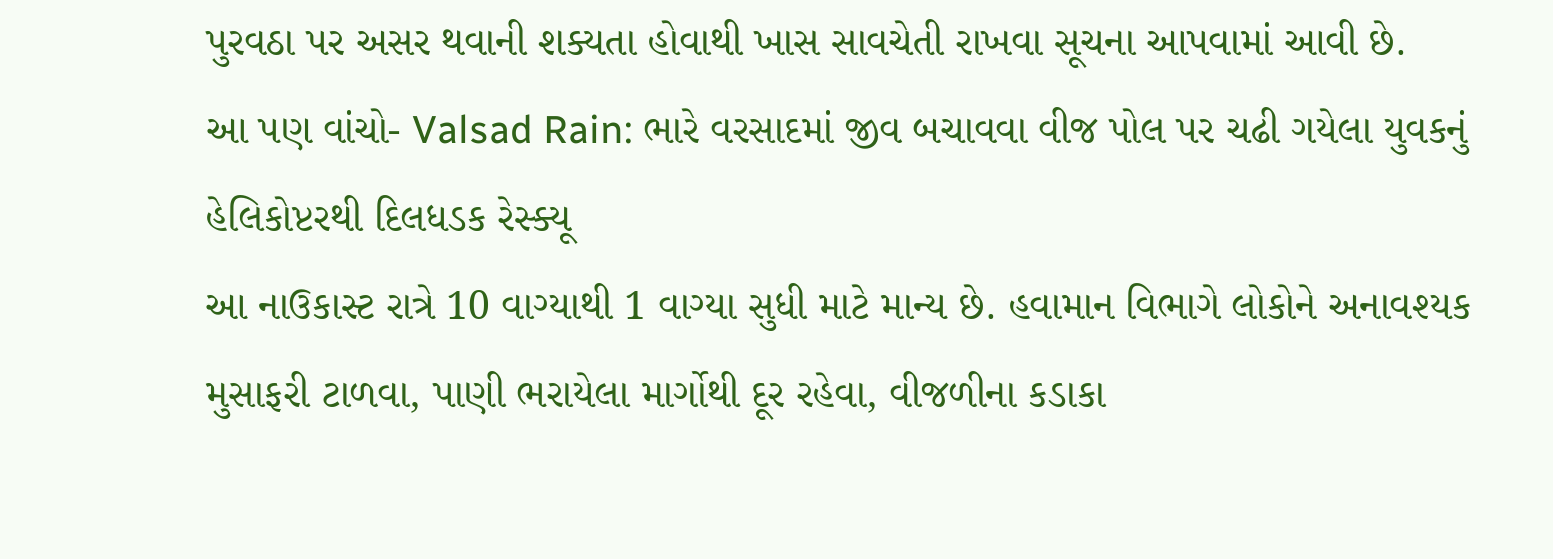પુરવઠા પર અસર થવાની શક્યતા હોવાથી ખાસ સાવચેતી રાખવા સૂચના આપવામાં આવી છે.
આ પણ વાંચો- Valsad Rain: ભારે વરસાદમાં જીવ બચાવવા વીજ પોલ પર ચઢી ગયેલા યુવકનું હેલિકોપ્ટરથી દિલધડક રેસ્ક્યૂ
આ નાઉકાસ્ટ રાત્રે 10 વાગ્યાથી 1 વાગ્યા સુધી માટે માન્ય છે. હવામાન વિભાગે લોકોને અનાવશ્યક મુસાફરી ટાળવા, પાણી ભરાયેલા માર્ગોથી દૂર રહેવા, વીજળીના કડાકા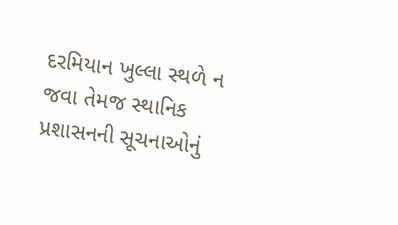દરમિયાન ખુલ્લા સ્થળે ન જવા તેમજ સ્થાનિક પ્રશાસનની સૂચનાઓનું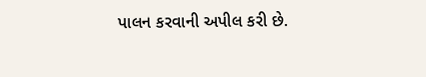પાલન કરવાની અપીલ કરી છે.